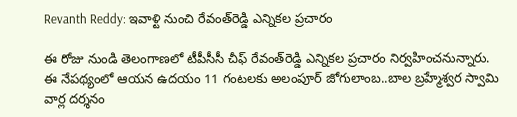Revanth Reddy: ఇవాళ్టి నుంచి రేవంత్‌రెడ్డి ఎన్నికల ప్రచారం

ఈ రోజు నుండి తెలంగాణలో టీపీసీసీ చీఫ్ రేవంత్‌రెడ్డి ఎన్నికల ప్రచారం నిర్వహించనున్నారు. ఈ నేపథ్యంలో ఆయన ఉదయం 11 గంటలకు అలంపూర్ జోగులాంబ..బాల బ్రహ్మేశ్వర స్వామి వార్ల దర్శనం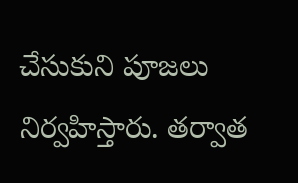చేసుకుని పూజలు నిర్వహిస్తారు. తర్వాత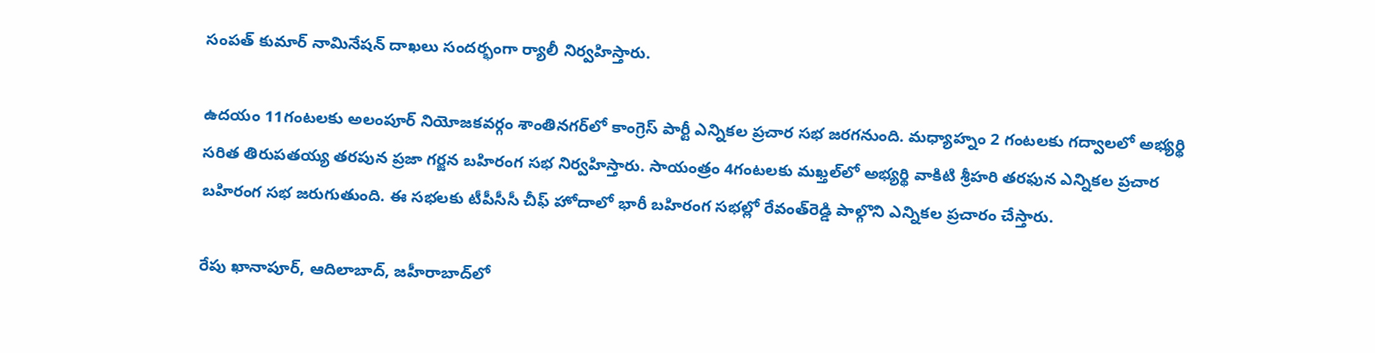సంపత్ కుమార్ నామినేషన్ దాఖలు సందర్భంగా ర్యాలీ నిర్వహిస్తారు.

ఉదయం 11గంటలకు అలంపూర్ నియోజకవర్గం శాంతినగర్‌లో కాంగ్రెస్ పార్టీ ఎన్నికల ప్రచార సభ జరగనుంది. మధ్యాహ్నం 2 గంటలకు గద్వాలలో అభ్యర్థి సరిత తిరుపతయ్య తరపున ప్రజా గర్జన బహిరంగ సభ నిర్వహిస్తారు. సాయంత్రం 4గంటలకు మఖ్తల్‌లో అభ్యర్థి వాకిటి శ్రీహరి తరఫున ఎన్నికల ప్రచార బహిరంగ సభ జరుగుతుంది. ఈ సభలకు టీపీసీసీ చీఫ్‌ హోదాలో భారీ బహిరంగ సభల్లో రేవంత్‌రెడ్డి పాల్గొని ఎన్నికల ప్రచారం చేస్తారు.

రేపు ఖానాపూర్, ఆదిలాబాద్, జహీరాబాద్‌లో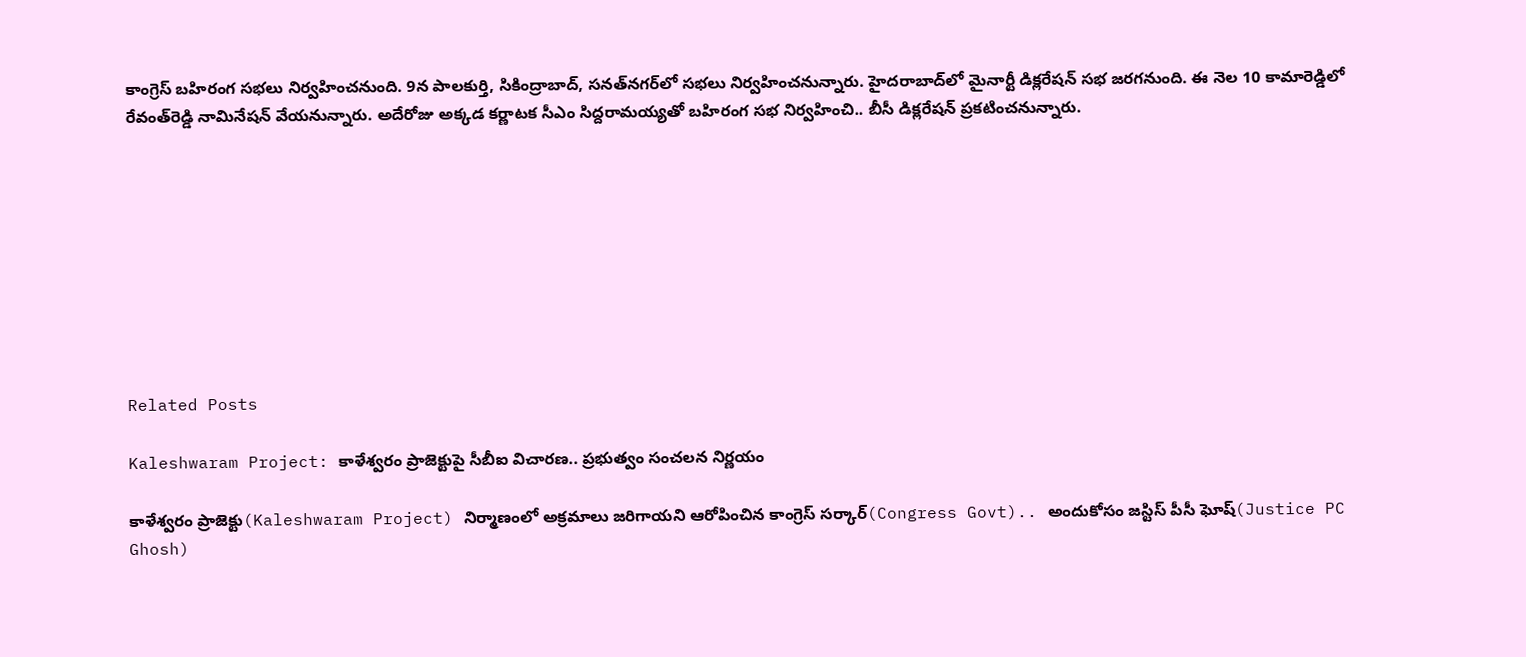కాంగ్రెస్‌ బహిరంగ సభలు నిర్వహించనుంది. 9న పాలకుర్తి, సికింద్రాబాద్, సనత్‌నగర్‌లో సభలు నిర్వహించనున్నారు. హైదరాబాద్‌లో మైనార్టీ డిక్లరేషన్ సభ జరగనుంది. ఈ నెల 10 కామారెడ్డిలో రేవంత్‌రెడ్డి నామినేషన్‌ వేయనున్నారు. అదేరోజు అక్కడ కర్ణాటక సీఎం సిద్దరామయ్యతో బహిరంగ సభ నిర్వహించి.. బీసీ డిక్లరేషన్‌ ప్రకటించనున్నారు.









Related Posts

Kaleshwaram Project: కాళేశ్వరం ప్రాజెక్టుపై సీబీఐ విచారణ.. ప్రభుత్వం సంచలన నిర్ణయం

కాళేశ్వరం ప్రాజెక్టు(Kaleshwaram Project) నిర్మాణంలో అక్రమాలు జరిగాయని ఆరోపించిన కాంగ్రెస్ సర్కార్(Congress Govt).. అందుకోసం జస్టిస్ పీసీ ఘోష్(Justice PC Ghosh)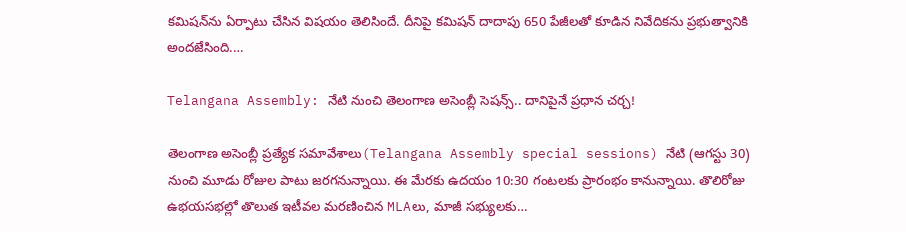కమిషన్‌ను ఏర్పాటు చేసిన విషయం తెలిసిందే. దీనిపై కమిషన్ దాదాపు 650 పేజీలతో కూడిన నివేదికను ప్రభుత్వానికి అందజేసింది.…

Telangana Assembly: నేటి నుంచి తెలంగాణ అసెంబ్లీ సెషన్స్.. దానిపైనే ప్రధాన చర్చ!

తెలంగాణ అసెంబ్లీ ప్రత్యేక సమావేశాలు(Telangana Assembly special sessions) నేటి (ఆగస్టు 30) నుంచి మూడు రోజుల పాటు జరగనున్నాయి. ఈ మేరకు ఉదయం 10:30 గంటలకు ప్రారంభం కానున్నాయి. తొలిరోజు ఉభయసభల్లో తొలుత ఇటీవల మరణించిన MLAలు, మాజీ సభ్యులకు…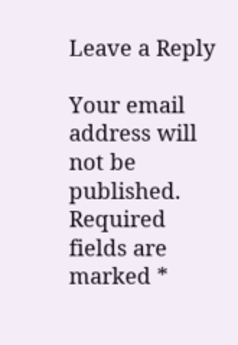Leave a Reply

Your email address will not be published. Required fields are marked *